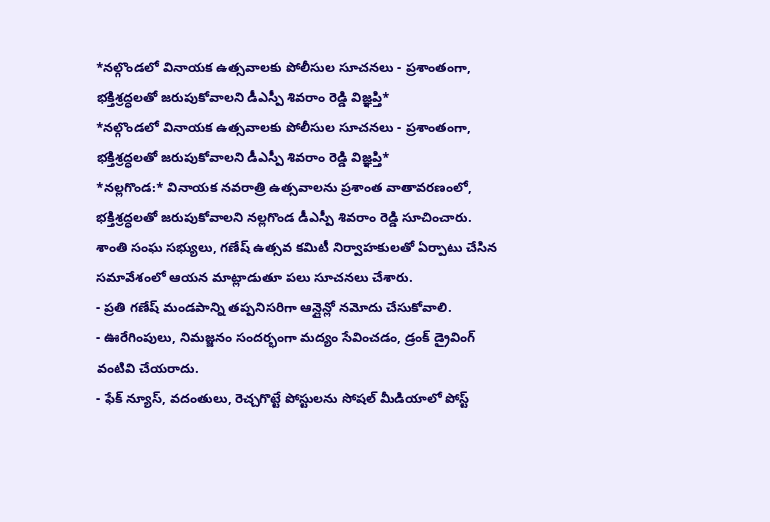*నల్గొండలో వినాయక ఉత్సవాలకు పోలీసుల సూచనలు - ప్రశాంతంగా, భక్తిశ్రద్ధలతో జరుపుకోవాలని డీఎస్పీ శివరాం రెడ్డి విజ్ఞప్తి*
*నల్గొండలో వినాయక ఉత్సవాలకు పోలీసుల సూచనలు - ప్రశాంతంగా, భక్తిశ్రద్ధలతో జరుపుకోవాలని డీఎస్పీ శివరాం రెడ్డి విజ్ఞప్తి*
*నల్లగొండ:* వినాయక నవరాత్రి ఉత్సవాలను ప్రశాంత వాతావరణంలో, భక్తిశ్రద్ధలతో జరుపుకోవాలని నల్లగొండ డీఎస్పీ శివరాం రెడ్డి సూచించారు.
శాంతి సంఘ సభ్యులు, గణేష్ ఉత్సవ కమిటీ నిర్వాహకులతో ఏర్పాటు చేసిన సమావేశంలో ఆయన మాట్లాడుతూ పలు సూచనలు చేశారు.
- ప్రతి గణేష్ మండపాన్ని తప్పనిసరిగా ఆన్లైన్లో నమోదు చేసుకోవాలి.
- ఊరేగింపులు, నిమజ్జనం సందర్భంగా మద్యం సేవించడం, డ్రంక్ డ్రైవింగ్ వంటివి చేయరాదు.
- ఫేక్ న్యూస్, వదంతులు, రెచ్చగొట్టే పోస్టులను సోషల్ మీడియాలో పోస్ట్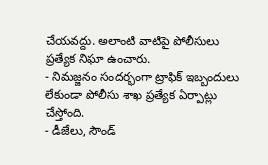చేయవద్దు. అలాంటి వాటిపై పోలీసులు ప్రత్యేక నిఘా ఉంచారు.
- నిమజ్జనం సందర్భంగా ట్రాఫిక్ ఇబ్బందులు లేకుండా పోలీసు శాఖ ప్రత్యేక ఏర్పాట్లు చేస్తోంది.
- డీజేలు, సౌండ్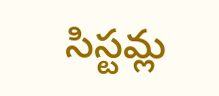సిస్టమ్ల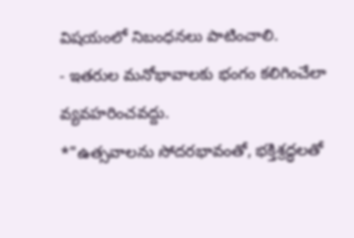విషయంలో నిబంధనలు పాటించాలి.
- ఇతరుల మనోభావాలకు భంగం కలిగించేలా వ్యవహరించవద్దు.
*"ఉత్సవాలను సోదరభావంతో, భక్తిశ్రద్ధలతో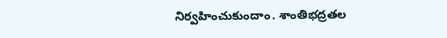నిర్వహించుకుందాం. శాంతిభద్రతల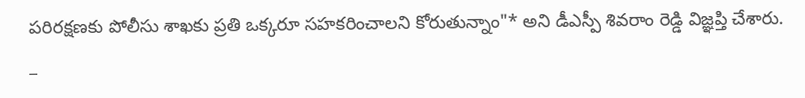పరిరక్షణకు పోలీసు శాఖకు ప్రతి ఒక్కరూ సహకరించాలని కోరుతున్నాం"* అని డీఎస్పీ శివరాం రెడ్డి విజ్ఞప్తి చేశారు.
_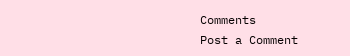Comments
Post a Comment